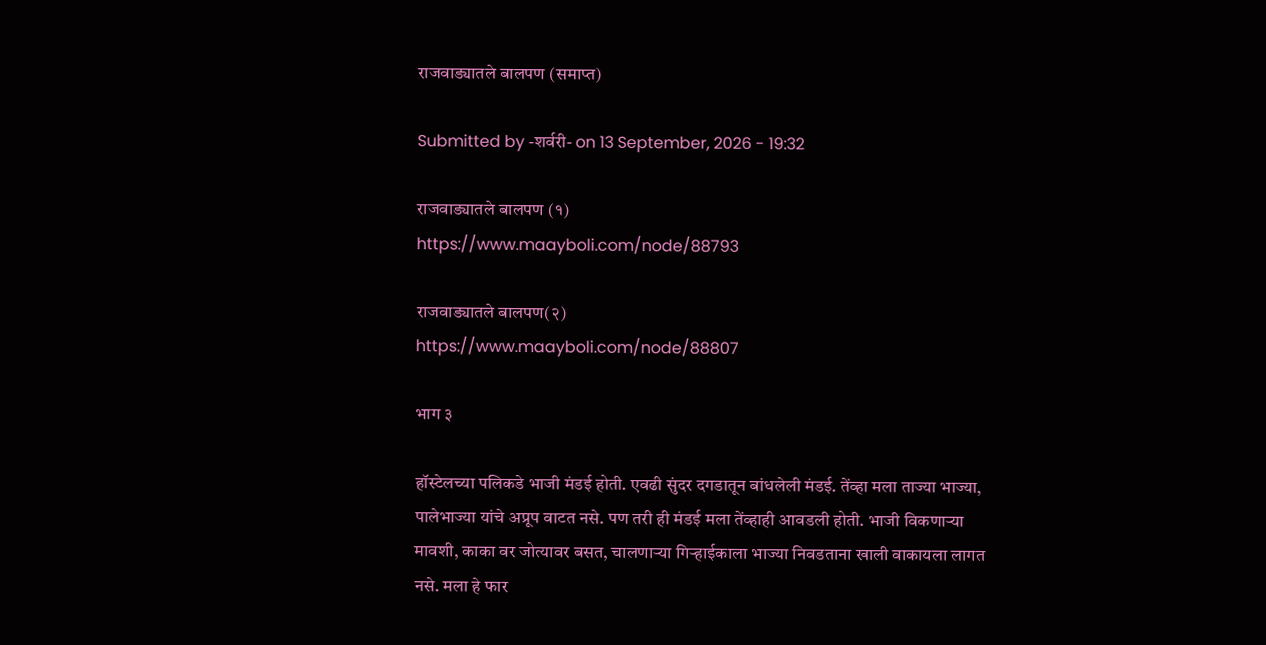राजवाड्यातले बालपण (समाप्त)

Submitted by -शर्वरी- on 13 September, 2026 - 19:32

राजवाड्यातले बालपण (१)
https://www.maayboli.com/node/88793

राजवाड्यातले बालपण(२)
https://www.maayboli.com/node/88807

भाग ३

हॉस्टेलच्या पलिकडे भाजी मंडई होती. एवढी सुंदर दगडातून बांधलेली मंडई. तेंव्हा मला ताज्या भाज्या, पालेभाज्या यांचे अप्रूप वाटत नसे. पण तरी ही मंडई मला तेंव्हाही आवडली होती. भाजी विकणाऱ्या मावशी, काका वर जोत्यावर बसत, चालणाऱ्या गिऱ्हाईकाला भाज्या निवडताना खाली वाकायला लागत नसे. मला हे फार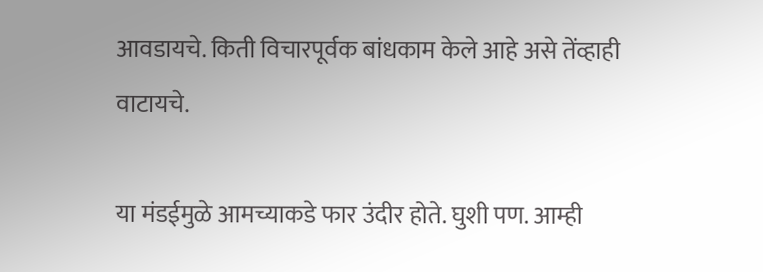आवडायचे. किती विचारपूर्वक बांधकाम केले आहे असे तेंव्हाही वाटायचे.

या मंडईमुळे आमच्याकडे फार उंदीर होते. घुशी पण. आम्ही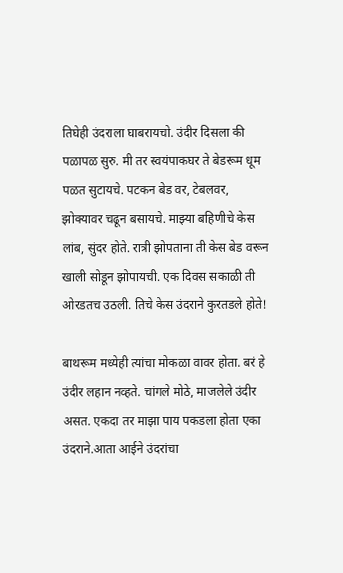तिघेही उंदराला घाबरायचो. उंदीर दिसला की पळापळ सुरु. मी तर स्वयंपाकघर ते बेडरूम धूम पळत सुटायचे. पटकन बेड वर, टेबलवर, झोक्यावर चढून बसायचे. माझ्या बहिणीचे केस लांब, सुंदर होते. रात्री झोपताना ती केस बेड वरून खाली सोडून झोपायची. एक दिवस सकाळी ती ओरडतच उठली. तिचे केस उंदराने कुरतडले होते!

बाथरूम मध्येही त्यांचा मोकळा वावर होता. बरं हे उंदीर लहान नव्हते. चांगले मोठे, माजलेले उंदीर असत. एकदा तर माझा पाय पकडला होता एका उंदराने.आता आईने उंदरांचा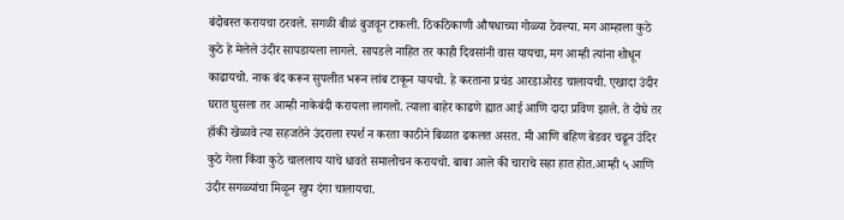बंदोबस्त करायचा ठरवले. सगळी बीळं बुजवून टाकली. ठिकठिकाणी औषधाच्या गोळ्या ठेवल्या. मग आम्हाला कुठे कुठे हे मेलेले उंदीर सापडायला लागले. सापडले नाहित तर काही दिवसांनी वास यायचा, मग आम्ही त्यांना शोधून काढायचो. नाक बंद करून सुपलीत भरून लांब टाकून यायचो. हे करताना प्रचंड आरडाओरड चालायची. एखादा उंदीर घरात घुसला तर आम्ही नाकेबंदी करायला लागलो. त्याला बाहेर काढणे ह्यात आई आणि दादा प्रविण झाले. ते दोघे तर हॉकी खेळावे त्या सहजतेने उंदराला स्पर्श न करता काठीने बिळात ढकलत असत. मी आणि बहिण बेडवर चढून उंदिर कुठे गेला किंवा कुठे चाललाय याचे धावते समालोचन करायचो. बाबा आले की चाराचे सहा हात होत.आम्ही ५ आणि उंदीर सगळ्यांचा मिळून खुप दंगा चालायचा.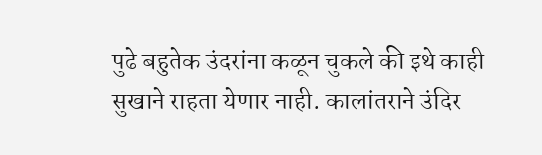पुढे बहुतेक उंदरांना कळून चुकले की इथे काही सुखाने राहता येणार नाही. कालांतराने उंदिर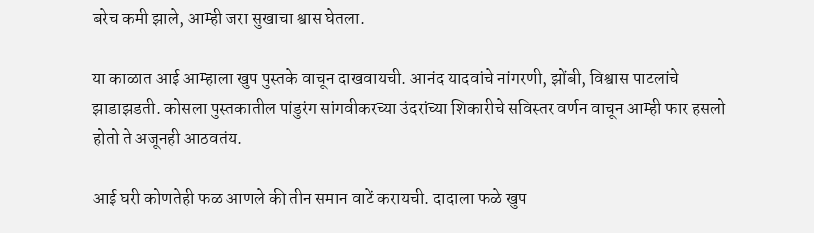बरेच कमी झाले, आम्ही जरा सुखाचा श्वास घेतला.

या काळात आई आम्हाला खुप पुस्तके वाचून दाखवायची. आनंद यादवांचे नांगरणी, झोंबी, विश्वास पाटलांचे झाडाझडती. कोसला पुस्तकातील पांडुरंग सांगवीकरच्या उंदरांच्या शिकारीचे सविस्तर वर्णन वाचून आम्ही फार हसलो होतो ते अजूनही आठवतंय.

आई घरी कोणतेही फळ आणले की तीन समान वाटें करायची. दादाला फळे खुप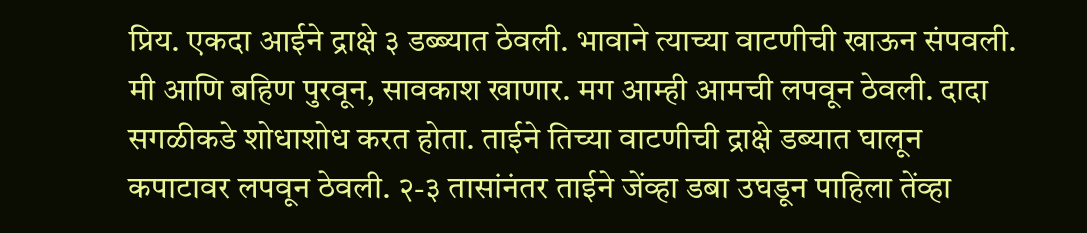प्रिय. एकदा आईने द्राक्षे ३ डब्ब्यात ठेवली. भावाने त्याच्या वाटणीची खाऊन संपवली. मी आणि बहिण पुरवून, सावकाश खाणार. मग आम्ही आमची लपवून ठेवली. दादा सगळीकडे शोधाशोध करत होता. ताईने तिच्या वाटणीची द्राक्षे डब्यात घालून कपाटावर लपवून ठेवली. २-३ तासांनंतर ताईने जेंव्हा डबा उघडून पाहिला तेंव्हा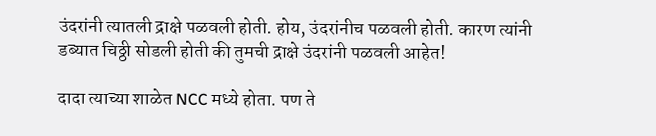उंदरांनी त्यातली द्राक्षे पळवली होती. होय, उंदरांनीच पळवली होती. कारण त्यांनी डब्यात चिठ्ठी सोडली होती की तुमची द्राक्षे उंदरांनी पळवली आहेत!

दादा त्याच्या शाळेत NCC मध्ये होता. पण ते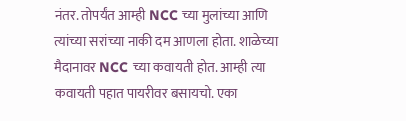नंतर. तोपर्यंत आम्ही NCC च्या मुलांच्या आणि त्यांच्या सरांच्या नाकी दम आणला होता. शाळेच्या मैदानावर NCC च्या कवायती होत. आम्ही त्या कवायती पहात पायरीवर बसायचो. एका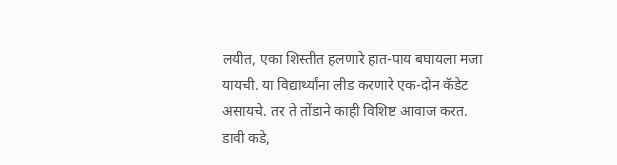लयीत, एका शिस्तीत हलणारे हात-पाय बघायला मजा यायची. या विद्यार्थ्यांना लीड करणारे एक-दोन कॅडेट असायचे. तर ते तोंडाने काही विशिष्ट आवाज करत. डावी कडे,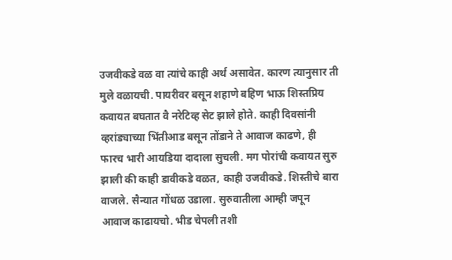उजवीकडे वळ वा त्यांचे काही अर्थ असावेत. कारण त्यानुसार ती मुले वळायची. पायरीवर बसून शहाणे बहिण भाऊ शिस्तप्रिय कवायत बघतात वै नरेटिव्ह सेट झाले होते. काही दिवसांनी व्हरांड्याच्या भिंतीआड बसून तोंडाने ते आवाज काढणे, ही फारच भारी आयडिया दादाला सुचली. मग पोरांची कवायत सुरु झाली की काही डावीकडे वळत, काही उजवीकडे. शिस्तीचे बारा वाजले. सैन्यात गोंधळ उडाला. सुरुवातीला आम्ही जपून आवाज काढायचो. भीड चेपली तशी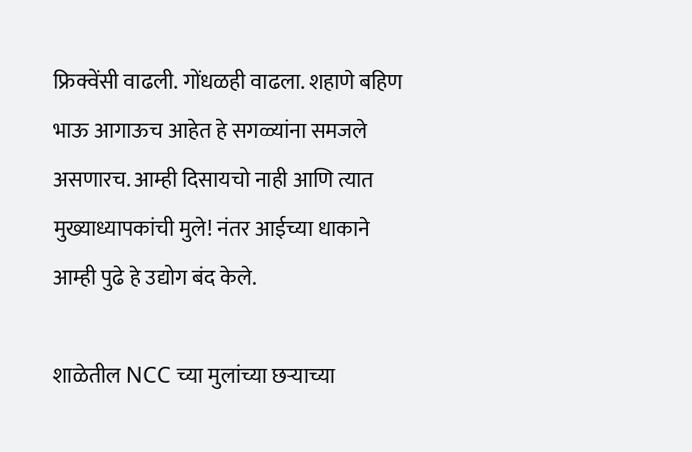फ्रिक्वेंसी वाढली. गोंधळही वाढला. शहाणे बहिण भाऊ आगाऊच आहेत हे सगळ्यांना समजले असणारच. आम्ही दिसायचो नाही आणि त्यात मुख्याध्यापकांची मुले! नंतर आईच्या धाकाने आम्ही पुढे हे उद्योग बंद केले.

शाळेतील NCC च्या मुलांच्या छऱ्याच्या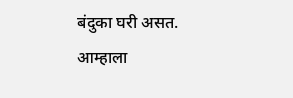बंदुका घरी असत. आम्हाला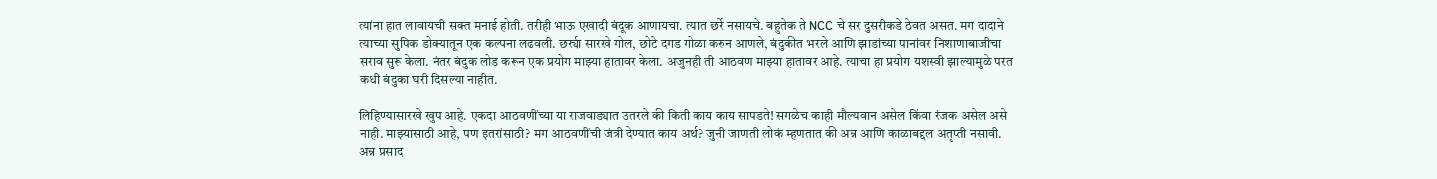त्यांना हात लावायची सक्त मनाई होती. तरीही भाऊ एखादी बंदूक आणायचा. त्यात छर्रे नसायचे. बहुतेक ते NCC चे सर दुसरीकडे ठेवत असत. मग दादाने त्याच्या सुपिक डोक्यातून एक कल्पना लढवली. छर्र्या सारखे गोल, छोटे दगड गोळा करुन आणले, बंदुकीत भरले आणि झाडांच्या पानांवर निशाणाबाजीचा सराव सुरू केला. नंतर बंदुक लोड करून एक प्रयोग माझ्या हातावर केला. अजुनही ती आठवण माझ्या हातावर आहे. त्याचा हा प्रयोग यशस्वी झाल्यामुळे परत कधी बंदुका घरी दिसल्या नाहीत.

लिहिण्यासारखे खुप आहे. एकदा आठवणींच्या या राजवाड्यात उतरले की किती काय काय सापडते! सगळेच काही मौल्यवान असेल किंवा रंजक असेल असे नाही. माझ्यासाठी आहे, पण इतरांसाठी? मग आठवणींची जंत्री देण्यात काय अर्थ? जुनी जाणती लोकं म्हणतात की अन्न आणि काळाबद्दल अतृप्ती नसावी. अन्न प्रसाद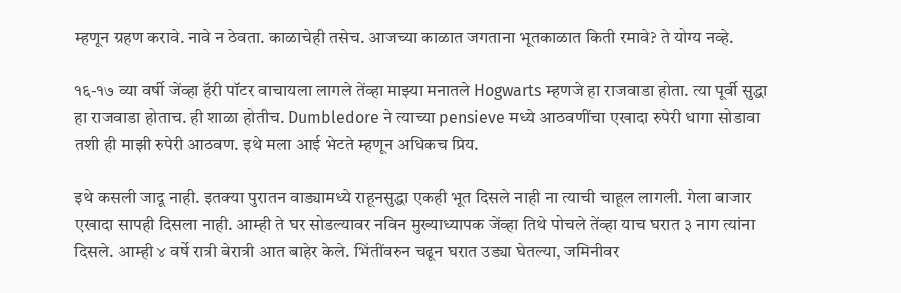म्हणून ग्रहण करावे. नावे न ठेवता. काळाचेही तसेच. आजच्या काळात जगताना भूतकाळात किती रमावे? ते योग्य नव्हे.

१६-१७ व्या वर्षी जेंव्हा हॅरी पॉटर वाचायला लागले तेंव्हा माझ्या मनातले Hogwarts म्हणजे हा राजवाडा होता. त्या पूर्वी सुद्धा हा राजवाडा होताच. ही शाळा होतीच. Dumbledore ने त्याच्या pensieve मध्ये आठवणींचा एखादा रुपेरी धागा सोडावा तशी ही माझी रुपेरी आठवण. इथे मला आई भेटते म्हणून अधिकच प्रिय.

इथे कसली जादू नाही. इतक्या पुरातन वाड्यामध्ये राहूनसुद्धा एकही भूत दिसले नाही ना त्याची चाहूल लागली. गेला बाजार एखादा सापही दिसला नाही. आम्ही ते घर सोडल्यावर नविन मुख्याध्यापक जेंव्हा तिथे पोचले तेंव्हा याच घरात ३ नाग त्यांना दिसले. आम्ही ४ वर्षे रात्री बेरात्री आत बाहेर केले. भिंतींवरुन चढून घरात उड्या घेतल्या, जमिनीवर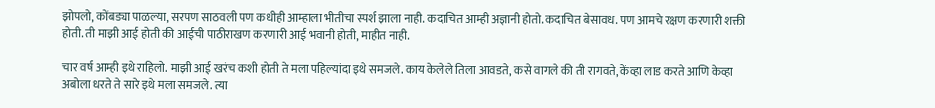झोपलो, कोंबड्या पाळल्या, सरपण साठवली पण कधीही आम्हाला भीतीचा स्पर्श झाला नाही. कदाचित आम्ही अज्ञानी होतो. कदाचित बेसावध. पण आमचे रक्षण करणारी शक्ती होती. ती माझी आई होती की आईची पाठीराखण करणारी आई भवानी होती, माहीत नाही.

चार वर्ष आम्ही इथे राहिलो. माझी आई खरंच कशी होती ते मला पहिल्यांदा इथे समजले. काय केलेले तिला आवडते, कसे वागले की ती रागवते, केंव्हा लाड करते आणि केव्हा अबोला धरते ते सारे इथे मला समजले. त्या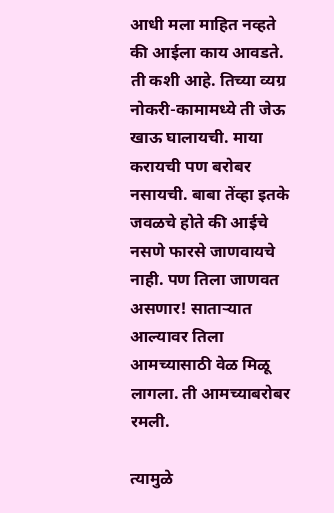आधी मला माहित नव्हते की आईला काय आवडते. ती कशी आहे. तिच्या व्यग्र नोकरी-कामामध्ये ती जेऊ खाऊ घालायची. माया करायची पण बरोबर नसायची. बाबा तेंव्हा इतके जवळचे होते की आईचे नसणे फारसे जाणवायचे नाही. पण तिला जाणवत असणार! साताऱ्यात आल्यावर तिला आमच्यासाठी वेळ मिळू लागला. ती आमच्याबरोबर रमली.

त्यामुळे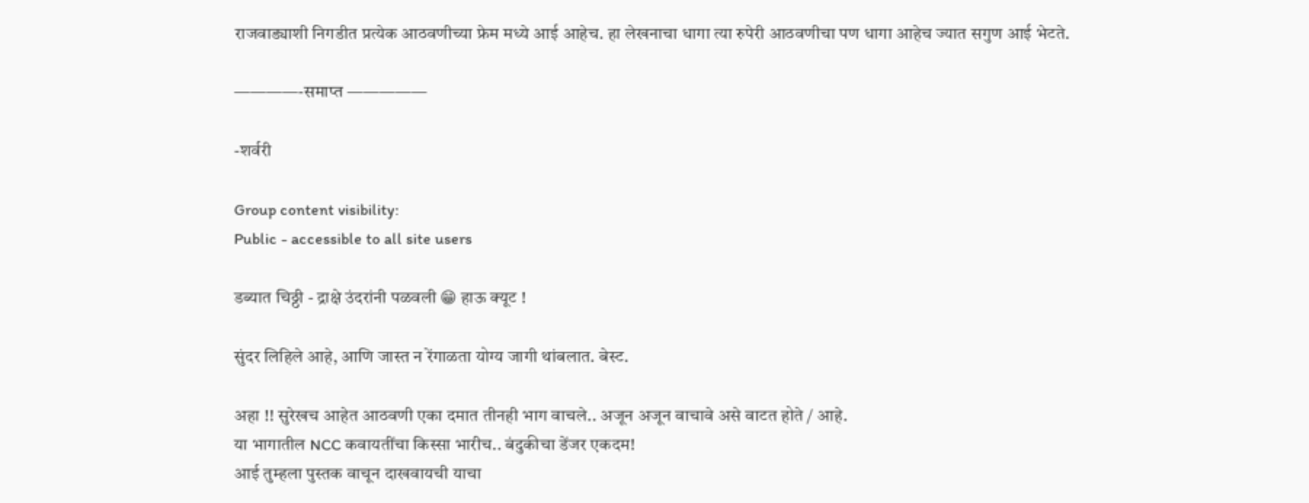राजवाड्याशी निगडीत प्रत्येक आठवणीच्या फ्रेम मध्ये आई आहेच. हा लेखनाचा धागा त्या रुपेरी आठवणीचा पण धागा आहेच ज्यात सगुण आई भेटते.

————-समाप्त —————

-शर्वरी

Group content visibility:
Public - accessible to all site users

डब्यात चिठ्ठी - द्राक्षे उंदरांनी पळवली 😁 हाऊ क्यूट !

सुंदर लिहिले आहे, आणि जास्त न रेंगाळता योग्य जागी थांबलात. बेस्ट.

अहा !! सुरेखच आहेत आठवणी एका दमात तीनही भाग वाचले.. अजून अजून वाचावे असे वाटत होते / आहे.
या भागातील NCC कवायतींचा किस्सा भारीच.. बंदुकीचा डेंजर एकदम!
आई तुम्हला पुस्तक वाचून दाखवायची याचा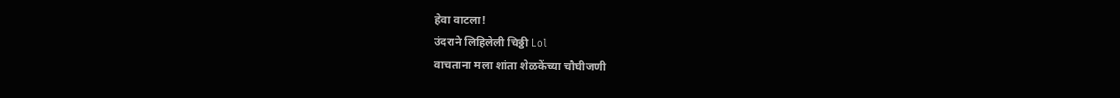हेवा वाटला!
उंदराने लिहिलेली चिठ्ठी Lol
वाचताना मला शांता शेळकेंच्या चौघीजणी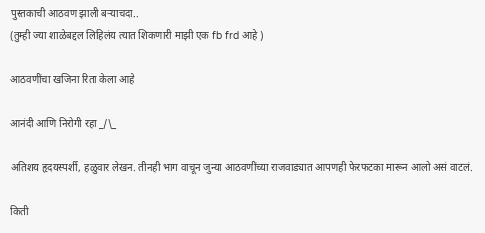पुस्तकाची आठवण झाली बऱ्याचदा..
(तुम्ही ज्या शाळेबद्दल लिहिलंय त्यात शिकणारी माझी एक fb frd आहे )

आठवणींचा खजिना रिता केला आहे

आनंदी आणि निरोगी रहा _/\_

अतिशय हृदयस्पर्शी, हळुवार लेखन. तीनही भाग वाचून जुन्या आठवणींच्या राजवाड्यात आपणही फेरफटका मारून आलो असं वाटलं.

किती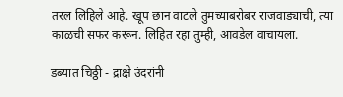तरल लिहिले आहे. खूप छान वाटले तुमच्याबरोबर राजवाड्याची, त्या काळची सफर करून. लिहित रहा तुम्ही, आवडेल वाचायला.

डब्यात चिठ्ठी - द्राक्षे उंदरांनी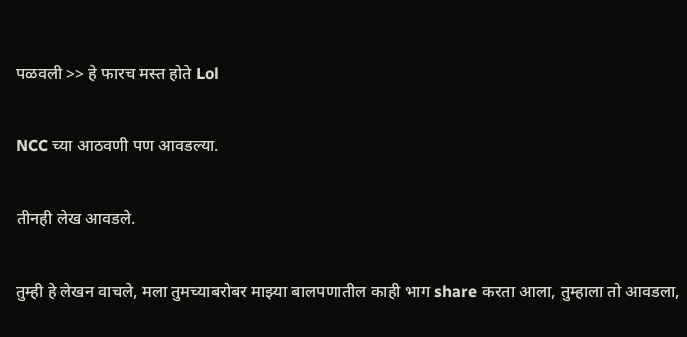पळवली >> हे फारच मस्त होते Lol

NCC च्या आठवणी पण आवडल्या.

तीनही लेख आवडले.

तुम्ही हे लेखन वाचले, मला तुमच्याबरोबर माझ्या बालपणातील काही भाग share करता आला, तुम्हाला तो आवडला,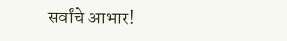सर्वांचे आभार!